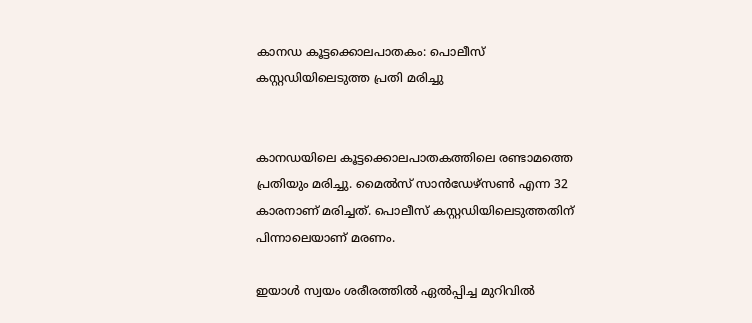കാനഡ കൂട്ടക്കൊലപാതകം: പൊലീസ് കസ്റ്റഡിയിലെടുത്ത പ്രതി മരിച്ചു


കാനഡയിലെ കൂട്ടക്കൊലപാതകത്തിലെ രണ്ടാമത്തെ പ്രതിയും മരിച്ചു. മൈല്‍സ് സാന്‍ഡേഴ്‌സണ്‍ എന്ന 32 കാരനാണ് മരിച്ചത്. പൊലീസ് കസ്റ്റഡിയിലെടുത്തതിന് പിന്നാലെയാണ് മരണം.

ഇയാള്‍ സ്വയം ശരീരത്തില്‍ ഏല്‍പ്പിച്ച മുറിവില്‍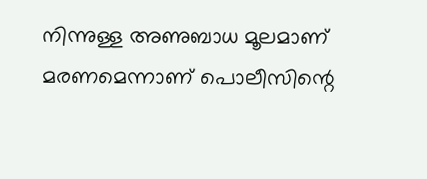നിന്നുള്ള അണുബാധ മൂലമാണ് മരണമെന്നാണ് പൊലീസിന്റെ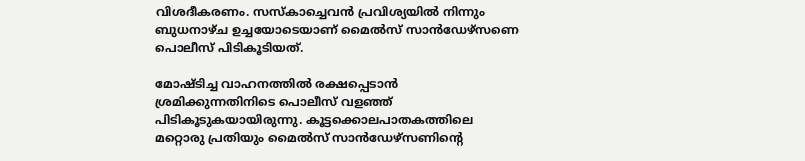വിശദീകരണം. സസ്‌കാച്ചെവന്‍ പ്രവിശ്യയില്‍ നിന്നും ബുധനാഴ്ച ഉച്ചയോടെയാണ് മൈല്‍സ് സാന്‍ഡേഴ്‌സണെ പൊലീസ് പിടികൂടിയത്.

മോഷ്ടിച്ച വാഹനത്തില്‍ രക്ഷപ്പെടാന്‍ ശ്രമിക്കുന്നതിനിടെ പൊലീസ് വളഞ്ഞ് പിടികൂടുകയായിരുന്നു. കൂട്ടക്കൊലപാതകത്തിലെ മറ്റൊരു പ്രതിയും മൈല്‍സ് സാന്‍ഡേഴ്‌സണിന്റെ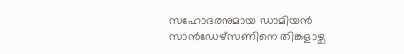സഹോദരനുമായ ഡാമിയന്‍ സാന്‍ഡേഴ്‌സണിനെ തിങ്കളാഴ്ച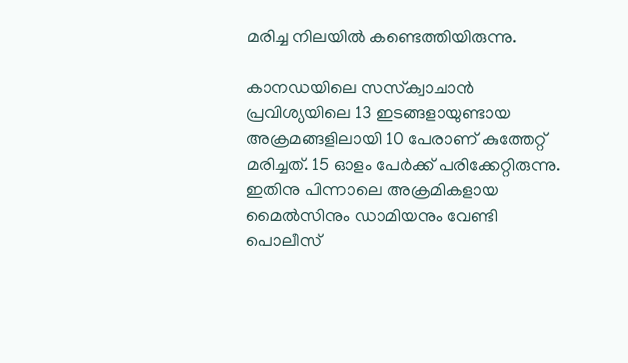മരിച്ച നിലയില്‍ കണ്ടെത്തിയിരുന്നു.

കാനഡയിലെ സസ്‌ക്വാചാന്‍ പ്രവിശ്യയിലെ 13 ഇടങ്ങളായുണ്ടായ അക്രമങ്ങളിലായി 10 പേരാണ് കുത്തേറ്റ് മരിച്ചത്. 15 ഓളം പേര്‍ക്ക് പരിക്കേറ്റിരുന്നു. ഇതിനു പിന്നാലെ അക്രമികളായ മൈല്‍സിനും ഡാമിയനും വേണ്ടി പൊലീസ്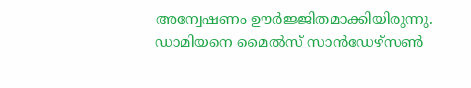അന്വേഷണം ഊര്‍ജ്ജിതമാക്കിയിരുന്നു. ഡാമിയനെ മൈല്‍സ് സാന്‍ഡേഴ്‌സണ്‍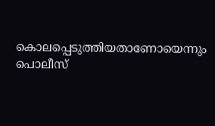കൊലപ്പെടുത്തിയതാണോയെന്നും പൊലീസ്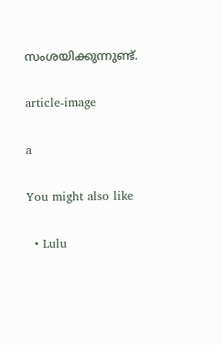സംശയിക്കുന്നുണ്ട്.

article-image

a

You might also like

  • Lulu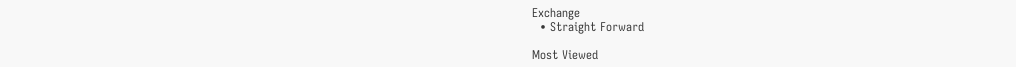Exchange
  • Straight Forward

Most Viewed